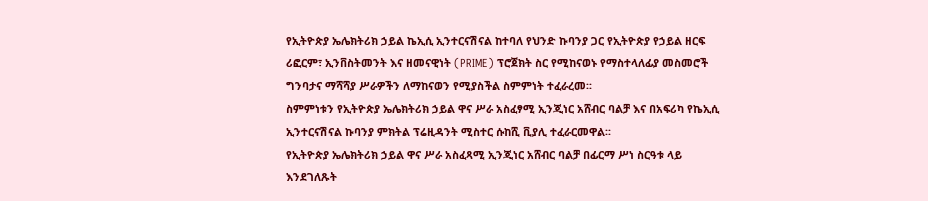የኢትዮጵያ ኤሌክትሪክ ኃይል ኬኢሲ ኢንተርናሽናል ከተባለ የህንድ ኩባንያ ጋር የኢትዮጵያ የኃይል ዘርፍ ሪፎርም፣ ኢንቨስትመንት እና ዘመናዊነት (PRIME) ፕሮጀክት ስር የሚከናወኑ የማስተላለፊያ መስመሮች ግንባታና ማሻሻያ ሥራዎችን ለማከናወን የሚያስችል ስምምነት ተፈራረመ፡፡
ስምምነቱን የኢትዮጵያ ኤሌክትሪክ ኃይል ዋና ሥራ አስፈፃሚ ኢንጂነር አሸብር ባልቻ እና በአፍሪካ የኬኢሲ ኢንተርናሽናል ኩባንያ ምክትል ፕሬዚዳንት ሚስተር ሱከሺ ቪያሊ ተፈራርመዋል፡፡
የኢትዮጵያ ኤሌክትሪክ ኃይል ዋና ሥራ አስፈጻሚ ኢንጂነር አሸብር ባልቻ በፊርማ ሥነ ስርዓቱ ላይ እንደገለጹት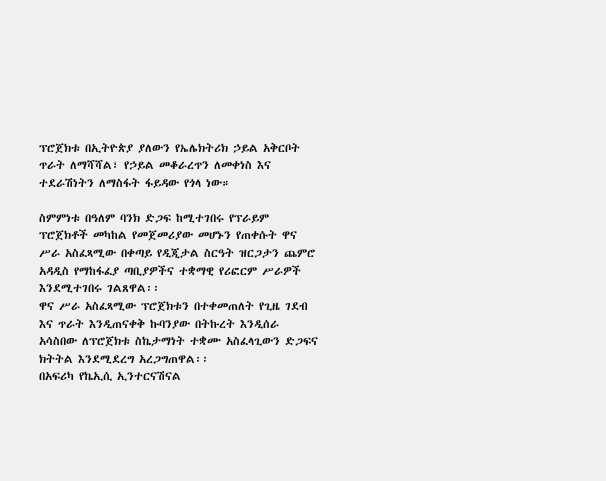ፕሮጀክቱ በኢትዮጵያ ያለውን የኤሌክትሪክ ኃይል አቅርቦት ጥራት ለማሻሻል፣ የኃይል መቆራረጥን ለመቀነስ እና ተደራሽነትን ለማስፋት ፋይዳው የጎላ ነው።

ስምምነቱ በዓለም ባንክ ድጋፍ ከሚተገበሩ የፕራይም ፕሮጀክቶች መካከል የመጀመሪያው መሆኑን የጠቀሱት ዋና ሥራ አስፈጻሚው በቀጣይ የዲጂታል ስርዓት ዝርጋታን ጨምሮ አዳዲስ የማከፋፈያ ጣቢያዎችና ተቋማዊ የሪፎርም ሥራዎች እንደሚተገበሩ ገልጸዋል፡፡
ዋና ሥራ አስፈጻሚው ፕሮጀክቱን በተቀመጠለት የጊዜ ገደብ እና ጥራት እንዲጠናቀቅ ኩባንያው በትኩረት እንዲሰራ አሳስበው ለፕሮጀክቱ ስኬታማነት ተቋሙ አስፈላጊውን ድጋፍና ክትትል እንደሚደረግ አረጋግጠዋል፡፡
በአፍሪካ የኬኢሲ ኢንተርናሽናል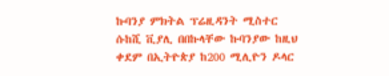ኩባንያ ምክትል ፕሬዚዳንት ሚስተር ሱከሺ ቪያሊ በበኩላቸው ኩባንያው ከዚህ ቀደም በኢትዮጵያ ከ200 ሚሊዮን ዶላር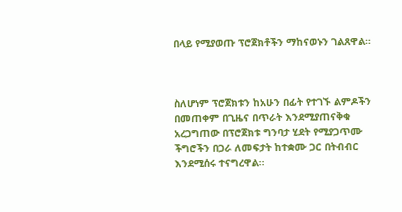በላይ የሚያወጡ ፕሮጀክቶችን ማከናወኑን ገልጸዋል።



ስለሆነም ፕሮጀክቱን ከአሁን በፊት የተገኙ ልምዶችን በመጠቀም በጊዜና በጥራት እንደሚያጠናቅቁ አረጋግጠው በፕሮጀክቱ ግንባታ ሂደት የሚያጋጥሙ ችግሮችን በጋራ ለመፍታት ከተቋሙ ጋር በትብብር እንደሚሰሩ ተናግረዋል፡፡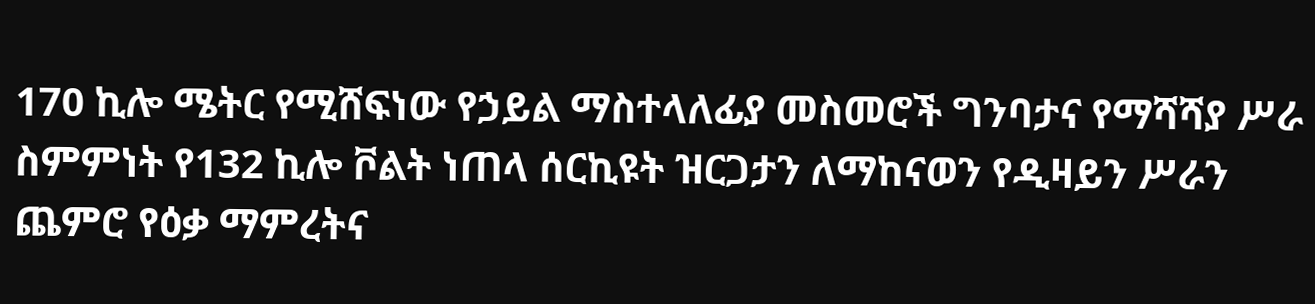170 ኪሎ ሜትር የሚሸፍነው የኃይል ማስተላለፊያ መስመሮች ግንባታና የማሻሻያ ሥራ ስምምነት የ132 ኪሎ ቮልት ነጠላ ሰርኪዩት ዝርጋታን ለማከናወን የዲዛይን ሥራን ጨምሮ የዕቃ ማምረትና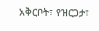አቅርቦት፣ የዝርጋታ፣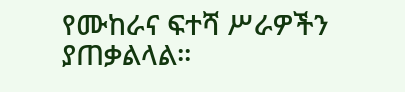የሙከራና ፍተሻ ሥራዎችን ያጠቃልላል፡፡